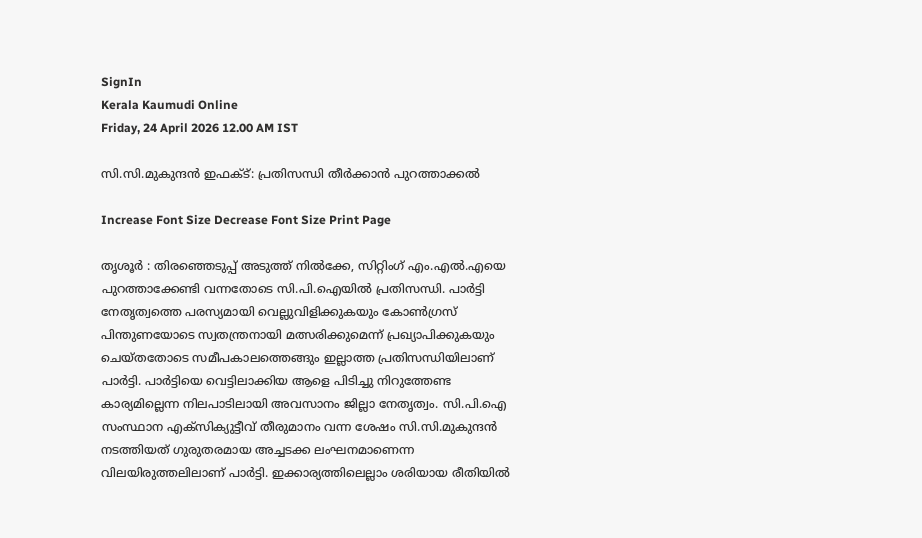SignIn
Kerala Kaumudi Online
Friday, 24 April 2026 12.00 AM IST

സി.സി.മുകുന്ദൻ ഇഫക്ട്: പ്രതിസന്ധി തീർക്കാൻ പുറത്താക്കൽ

Increase Font Size Decrease Font Size Print Page

തൃശൂർ : തിരഞ്ഞെടുപ്പ് അടുത്ത് നിൽക്കേ, സിറ്റിംഗ് എം.എൽ.എയെ പുറത്താക്കേണ്ടി വന്നതോടെ സി.പി.ഐയിൽ പ്രതിസന്ധി. പാർട്ടി നേതൃത്വത്തെ പരസ്യമായി വെല്ലുവിളിക്കുകയും കോൺഗ്രസ് പിന്തുണയോടെ സ്വതന്ത്രനായി മത്സരിക്കുമെന്ന് പ്രഖ്യാപിക്കുകയും ചെയ്തതോടെ സമീപകാലത്തെങ്ങും ഇല്ലാത്ത പ്രതിസന്ധിയിലാണ് പാർട്ടി. പാർട്ടിയെ വെട്ടിലാക്കിയ ആളെ പിടിച്ചു നിറുത്തേണ്ട കാര്യമില്ലെന്ന നിലപാടിലായി അവസാനം ജില്ലാ നേതൃത്വം. സി.പി.ഐ സംസ്ഥാന എക്‌സിക്യുട്ടീവ് തീരുമാനം വന്ന ശേഷം സി.സി.മുകുന്ദൻ നടത്തിയത് ഗുരുതരമായ അച്ചടക്ക ലംഘനമാണെന്ന വിലയിരുത്തലിലാണ് പാർട്ടി. ഇക്കാര്യത്തിലെല്ലാം ശരിയായ രീതിയിൽ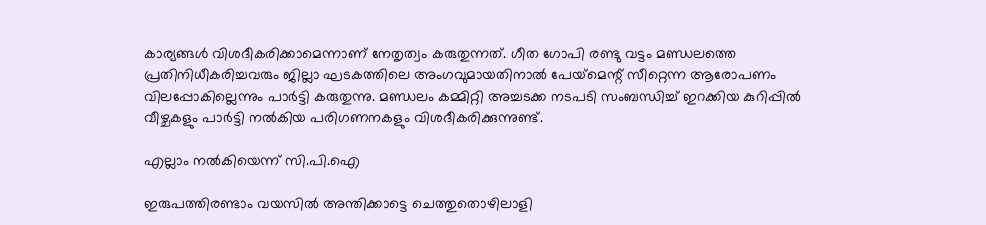കാര്യങ്ങൾ വിശദീകരിക്കാമെന്നാണ് നേതൃത്വം കരുതുന്നത്. ഗീത ഗോപി രണ്ടു വട്ടം മണ്ഡലത്തെ പ്രതിനിധീകരിച്ചവരും ജില്ലാ ഘടകത്തിലെ അംഗവുമായതിനാൽ പേയ്‌മെന്റ് സീറ്റെന്ന ആരോപണം വിലപ്പോകില്ലെന്നും പാർട്ടി കരുതുന്നു. മണ്ഡലം കമ്മിറ്റി അച്ചടക്ക നടപടി സംബന്ധിച്ച് ഇറക്കിയ കുറിപ്പിൽ വീഴ്ചകളും പാർട്ടി നൽകിയ പരിഗണനകളും വിശദീകരിക്കുന്നുണ്ട്.

എല്ലാം നൽകിയെന്ന് സി.പി.ഐ

ഇരുപത്തിരണ്ടാം വയസിൽ അന്തിക്കാട്ടെ ചെത്തുതൊഴിലാളി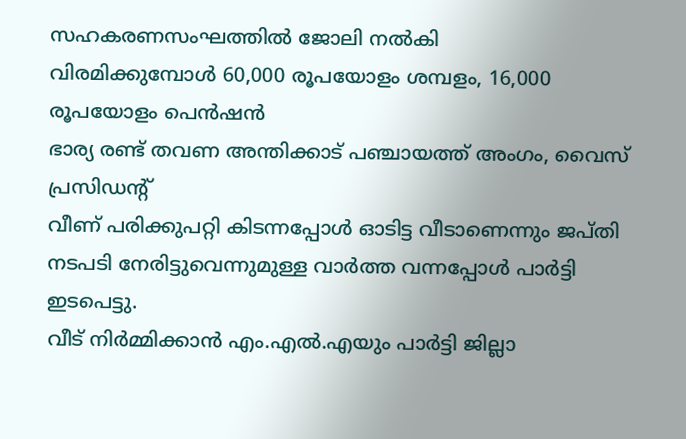സഹകരണസംഘത്തിൽ ജോലി നൽകി
വിരമിക്കുമ്പോൾ 60,000 രൂപയോളം ശമ്പളം, 16,000 രൂപയോളം പെൻഷൻ
ഭാര്യ രണ്ട് തവണ അന്തിക്കാട് പഞ്ചായത്ത് അംഗം, വൈസ് പ്രസിഡന്റ്
വീണ് പരിക്കുപറ്റി കിടന്നപ്പോൾ ഓടിട്ട വീടാണെന്നും ജപ്തി നടപടി നേരിട്ടുവെന്നുമുള്ള വാർത്ത വന്നപ്പോൾ പാർട്ടി ഇടപെട്ടു.
വീട് നിർമ്മിക്കാൻ എം.എൽ.എയും പാർട്ടി ജില്ലാ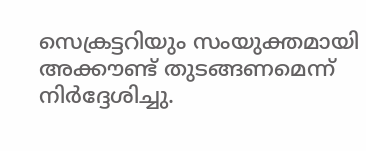സെക്രട്ടറിയും സംയുക്തമായി അക്കൗണ്ട് തുടങ്ങണമെന്ന് നിർദ്ദേശിച്ചു.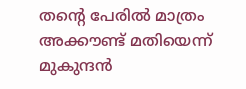തന്റെ പേരിൽ മാത്രം അക്കൗണ്ട് മതിയെന്ന് മുകുന്ദൻ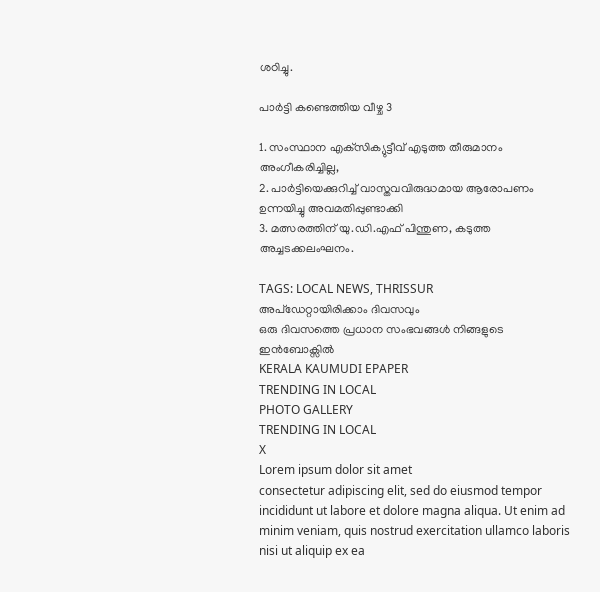ശഠിച്ചു.

പാർട്ടി കണ്ടെത്തിയ വീഴ്ച 3

1. സംസ്ഥാന എക്‌സിക്യുട്ടീവ് എടുത്ത തീരുമാനം അംഗീകരിച്ചില്ല,
2. പാർട്ടിയെക്കുറിച്ച് വാസ്തവവിരുദ്ധമായ ആരോപണം ഉന്നയിച്ചു അവമതിപ്പുണ്ടാക്കി
3. മത്സരത്തിന് യു.ഡി.എഫ് പിന്തുണ, കടുത്ത അച്ചടക്കലംഘനം.

TAGS: LOCAL NEWS, THRISSUR
അപ്ഡേറ്റായിരിക്കാം ദിവസവും
ഒരു ദിവസത്തെ പ്രധാന സംഭവങ്ങൾ നിങ്ങളുടെ ഇൻബോക്സിൽ
KERALA KAUMUDI EPAPER
TRENDING IN LOCAL
PHOTO GALLERY
TRENDING IN LOCAL
X
Lorem ipsum dolor sit amet
consectetur adipiscing elit, sed do eiusmod tempor incididunt ut labore et dolore magna aliqua. Ut enim ad minim veniam, quis nostrud exercitation ullamco laboris nisi ut aliquip ex ea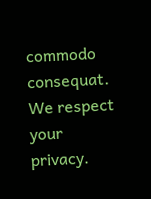commodo consequat.
We respect your privacy.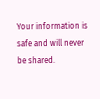Your information is safe and will never be shared.